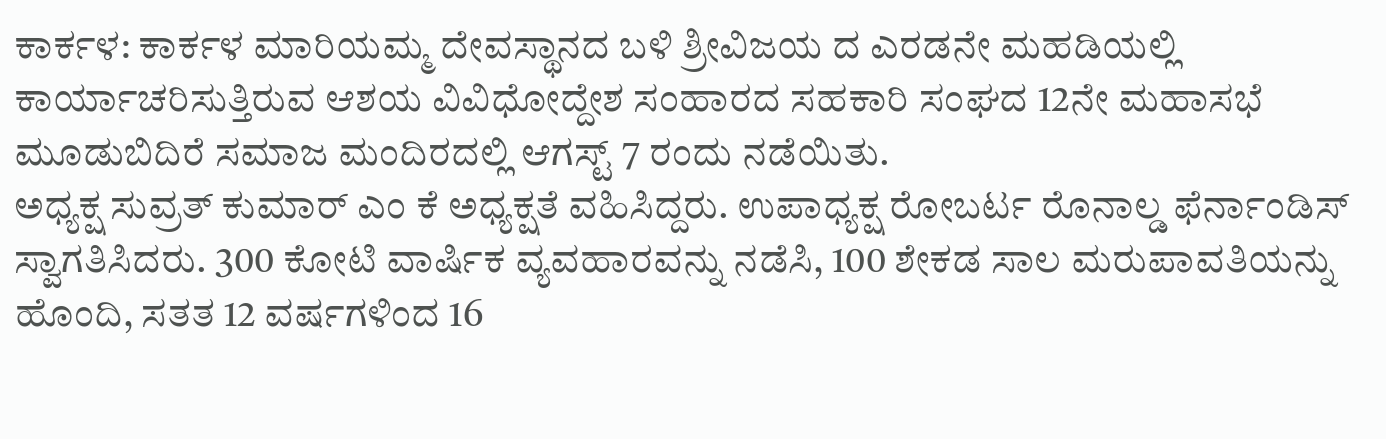ಕಾರ್ಕಳ: ಕಾರ್ಕಳ ಮಾರಿಯಮ್ಮ ದೇವಸ್ಥಾನದ ಬಳಿ ಶ್ರೀವಿಜಯ ದ ಎರಡನೇ ಮಹಡಿಯಲ್ಲಿ ಕಾರ್ಯಾಚರಿಸುತ್ತಿರುವ ಆಶಯ ವಿವಿಧೋದ್ದೇಶ ಸಂಹಾರದ ಸಹಕಾರಿ ಸಂಘದ 12ನೇ ಮಹಾಸಭೆ ಮೂಡುಬಿದಿರೆ ಸಮಾಜ ಮಂದಿರದಲ್ಲಿ ಆಗಸ್ಟ್ 7 ರಂದು ನಡೆಯಿತು.
ಅಧ್ಯಕ್ಷ ಸುವ್ರತ್ ಕುಮಾರ್ ಎಂ ಕೆ ಅಧ್ಯಕ್ಷತೆ ವಹಿಸಿದ್ದರು. ಉಪಾಧ್ಯಕ್ಷ ರೋಬರ್ಟ ರೊನಾಲ್ಡ ಫೆರ್ನಾಂಡಿಸ್ ಸ್ವಾಗತಿಸಿದರು. 300 ಕೋಟಿ ವಾರ್ಷಿಕ ವ್ಯವಹಾರವನ್ನು ನಡೆಸಿ, 100 ಶೇಕಡ ಸಾಲ ಮರುಪಾವತಿಯನ್ನು ಹೊಂದಿ, ಸತತ 12 ವರ್ಷಗಳಿಂದ 16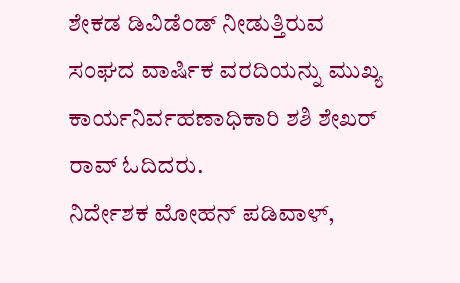ಶೇಕಡ ಡಿವಿಡೆಂಡ್ ನೀಡುತ್ತಿರುವ ಸಂಘದ ವಾರ್ಷಿಕ ವರದಿಯನ್ನು ಮುಖ್ಯ ಕಾರ್ಯನಿರ್ವಹಣಾಧಿಕಾರಿ ಶಶಿ ಶೇಖರ್ ರಾವ್ ಓದಿದರು.
ನಿರ್ದೇಶಕ ಮೋಹನ್ ಪಡಿವಾಳ್,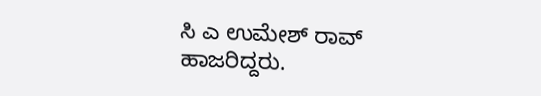ಸಿ ಎ ಉಮೇಶ್ ರಾವ್ ಹಾಜರಿದ್ದರು.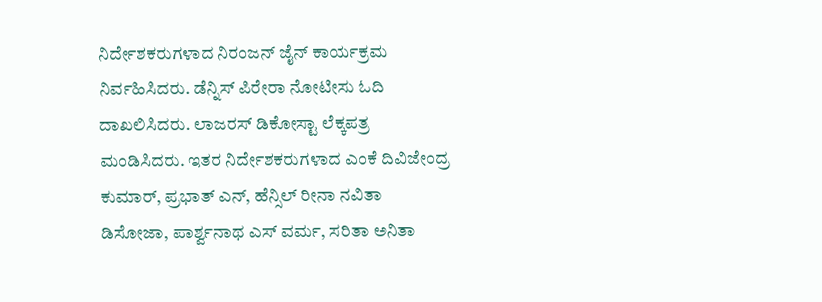ನಿರ್ದೇಶಕರುಗಳಾದ ನಿರಂಜನ್ ಜೈನ್ ಕಾರ್ಯಕ್ರಮ ನಿರ್ವಹಿಸಿದರು. ಡೆನ್ನಿಸ್ ಪಿರೇರಾ ನೋಟೀಸು ಓದಿ ದಾಖಲಿಸಿದರು. ಲಾಜರಸ್ ಡಿಕೋಸ್ಟಾ ಲೆಕ್ಕಪತ್ರ ಮಂಡಿಸಿದರು. ಇತರ ನಿರ್ದೇಶಕರುಗಳಾದ ಎಂಕೆ ದಿವಿಜೇಂದ್ರ ಕುಮಾರ್, ಪ್ರಭಾತ್ ಎನ್, ಹೆನ್ಸಿಲ್ ರೀನಾ ನವಿತಾ ಡಿಸೋಜಾ, ಪಾರ್ಶ್ವನಾಥ ಎಸ್ ವರ್ಮ, ಸರಿತಾ ಅನಿತಾ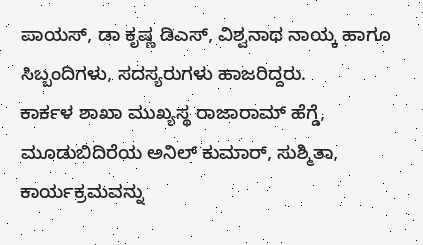ಪಾಯಸ್, ಡಾ ಕೃಷ್ಣ ಡಿಎಸ್, ವಿಶ್ವನಾಥ ನಾಯ್ಕ ಹಾಗೂ ಸಿಬ್ಬಂದಿಗಳು, ಸದಸ್ಯರುಗಳು ಹಾಜರಿದ್ದರು.
ಕಾರ್ಕಳ ಶಾಖಾ ಮುಖ್ಯಸ್ಥ ರಾಜಾರಾಮ್ ಹೆಗ್ಡೆ, ಮೂಡುಬಿದಿರೆಯ ಅನಿಲ್ ಕುಮಾರ್, ಸುಶ್ಮಿತಾ, ಕಾರ್ಯಕ್ರಮವನ್ನು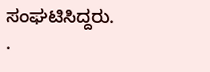ಸಂಘಟಿಸಿದ್ದರು.
.